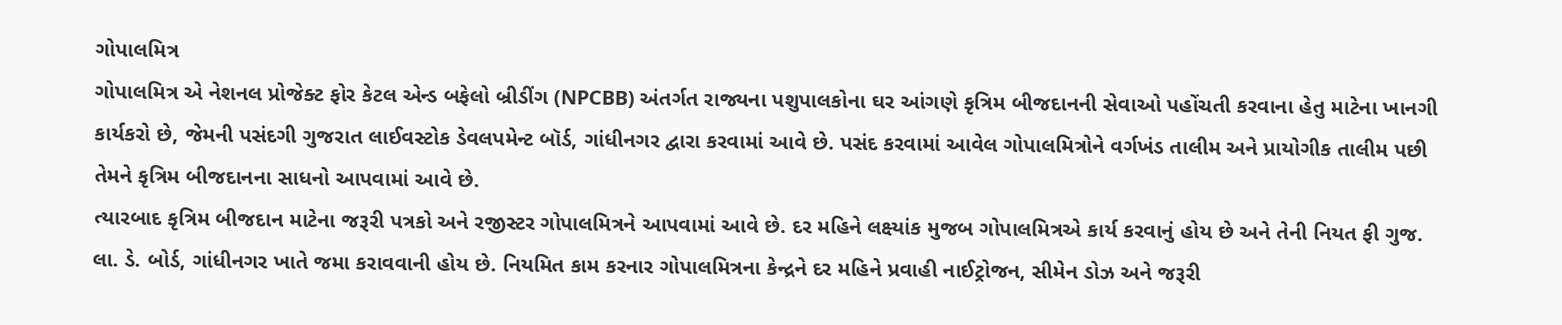ગોપાલમિત્ર
ગોપાલમિત્ર એ નેશનલ પ્રોજેક્ટ ફોર કેટલ એન્ડ બફેલો બ્રીડીંગ (NPCBB) અંતર્ગત રાજ્યના પશુપાલકોના ઘર આંગણે કૃત્રિમ બીજદાનની સેવાઓ પહોંચતી કરવાના હેતુ માટેના ખાનગી કાર્યકરો છે, જેમની પસંદગી ગુજરાત લાઈવસ્ટોક ડેવલપમેન્ટ બૉર્ડ, ગાંધીનગર દ્વારા કરવામાં આવે છે. પસંદ કરવામાં આવેલ ગોપાલમિત્રોને વર્ગખંડ તાલીમ અને પ્રાયોગીક તાલીમ પછી તેમને કૃત્રિમ બીજદાનના સાધનો આપવામાં આવે છે.
ત્યારબાદ કૃત્રિમ બીજદાન માટેના જરૂરી પત્રકો અને રજીસ્ટર ગોપાલમિત્રને આપવામાં આવે છે. દર મહિને લક્ષ્યાંક મુજબ ગોપાલમિત્રએ કાર્ય કરવાનું હોય છે અને તેની નિયત ફી ગુજ. લા. ડે. બોર્ડ, ગાંધીનગર ખાતે જમા કરાવવાની હોય છે. નિયમિત કામ કરનાર ગોપાલમિત્રના કેન્દ્રને દર મહિને પ્રવાહી નાઈટ્રોજન, સીમેન ડોઝ અને જરૂરી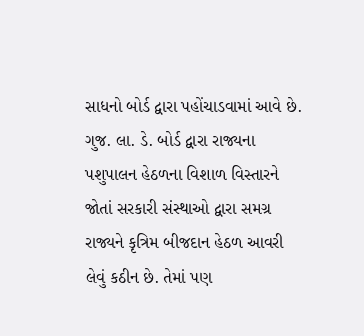સાધનો બોર્ડ દ્વારા પહોંચાડવામાં આવે છે.
ગુજ. લા. ડે. બોર્ડ દ્વારા રાજ્યના પશુપાલન હેઠળના વિશાળ વિસ્તારને જોતાં સરકારી સંસ્થાઓ દ્વારા સમગ્ર રાજ્યને કૃત્રિમ બીજદાન હેઠળ આવરી લેવું કઠીન છે. તેમાં પણ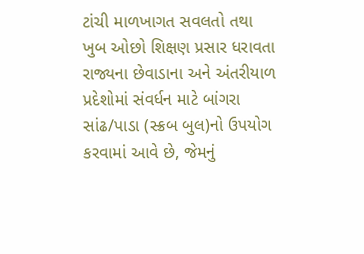ટાંચી માળખાગત સવલતો તથા ખુબ ઓછો શિક્ષણ પ્રસાર ધરાવતા રાજ્યના છેવાડાના અને અંતરીયાળ પ્રદેશોમાં સંવર્ધન માટે બાંગરા સાંઢ/પાડા (સ્ક્રબ બુલ)નો ઉપયોગ કરવામાં આવે છે, જેમનું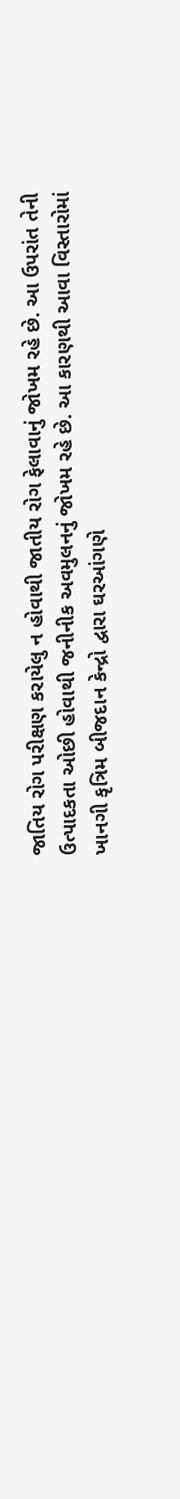જાતિય રોગ પરીક્ષણ કરાયેલુ ન હોવાથી જાતીય રોગ ફેલાવાનું જોખમ રહે છે. આ ઉપરાંત તેની ઉત્પાદકતા ઓછી હોવાથી જનીનીક અવમુલનનું જોખમ રહે છે. આ કારણથી આવા વિસ્તારોમાં ખાનગી કૃત્રિમ બીજદાન કેન્દ્રો દ્વારા ઘરઆંગણે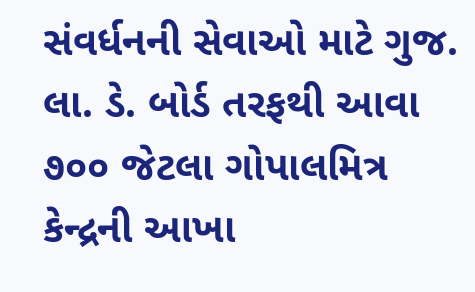સંવર્ધનની સેવાઓ માટે ગુજ. લા. ડે. બોર્ડ તરફથી આવા ૭૦૦ જેટલા ગોપાલમિત્ર કેન્દ્રની આખા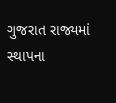ગુજરાત રાજ્યમાં સ્થાપના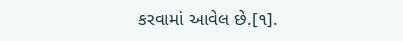કરવામાં આવેલ છે.[૧].